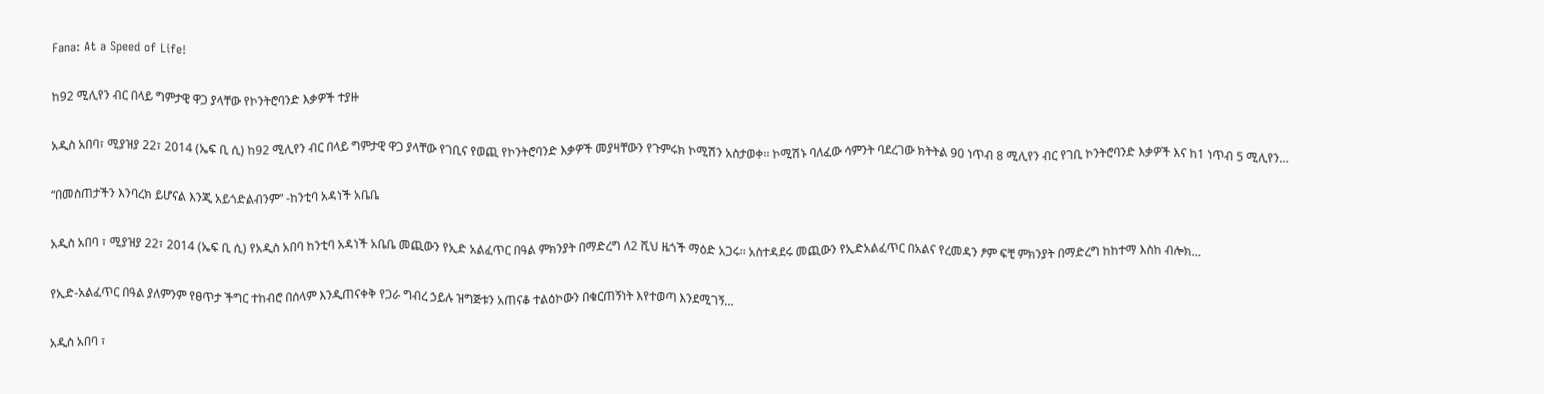Fana: At a Speed of Life!

ከ92 ሚሊየን ብር በላይ ግምታዊ ዋጋ ያላቸው የኮንትሮባንድ እቃዎች ተያዙ

አዲስ አበባ፣ ሚያዝያ 22፣ 2014 (ኤፍ ቢ ሲ) ከ92 ሚሊየን ብር በላይ ግምታዊ ዋጋ ያላቸው የገቢና የወጪ የኮንትሮባንድ እቃዎች መያዛቸውን የጉምሩክ ኮሚሽን አስታወቀ፡፡ ኮሚሽኑ ባለፈው ሳምንት ባደረገው ክትትል 90 ነጥብ 8 ሚሊየን ብር የገቢ ኮንትሮባንድ እቃዎች እና ከ1 ነጥብ 5 ሚሊየን…

“በመስጠታችን እንባረክ ይሆናል እንጂ አይጎድልብንም” -ከንቲባ አዳነች አቤቤ

አዲስ አበባ ፣ ሚያዝያ 22፣ 2014 (ኤፍ ቢ ሲ) የአዲስ አበባ ከንቲባ አዳነች አቤቤ መጪውን የኢድ አልፈጥር በዓል ምክንያት በማድረግ ለ2 ሺህ ዜጎች ማዕድ አጋሩ፡፡ አስተዳደሩ መጪውን የኢድአልፈጥር በአልና የረመዳን ፆም ፍቺ ምክንያት በማድረግ ከከተማ እስከ ብሎክ…

የኢድ-አልፈጥር በዓል ያለምንም የፀጥታ ችግር ተከብሮ በሰላም እንዲጠናቀቅ የጋራ ግብረ ኃይሉ ዝግጅቱን አጠናቆ ተልዕኮውን በቁርጠኝነት እየተወጣ እንደሚገኝ…

አዲስ አበባ ፣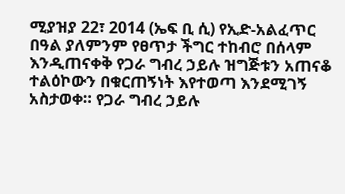ሚያዝያ 22፣ 2014 (ኤፍ ቢ ሲ) የኢድ-አልፈጥር በዓል ያለምንም የፀጥታ ችግር ተከብሮ በሰላም እንዲጠናቀቅ የጋራ ግብረ ኃይሉ ዝግጅቱን አጠናቆ ተልዕኮውን በቁርጠኝነት እየተወጣ እንደሚገኝ አስታወቀ። የጋራ ግብረ ኃይሉ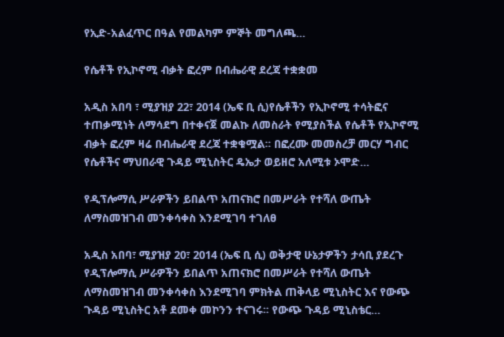የኢድ-አልፈጥር በዓል የመልካም ምኞት መግለጫ…

የሴቶች የኢኮኖሚ ብቃት ፎረም በብሔራዊ ደረጃ ተቋቋመ

አዲስ አበባ ፣ ሚያዝያ 22፣ 2014 (ኤፍ ቢ ሲ)የሴቶችን የኢኮኖሚ ተሳትፎና ተጠቃሚነት ለማሳደግ በተቀናጀ መልኩ ለመስራት የሚያስችል የሴቶች የኢኮኖሚ ብቃት ፎረም ዛሬ በብሔራዊ ደረጃ ተቋቁሟል፡፡ በፎረሙ መመስረቻ መርሃ ግብር የሴቶችና ማህበራዊ ጉዳይ ሚኒስትር ዴኤታ ወይዘሮ አለሚቱ ኦሞድ…

የዲፕሎማሲ ሥራዎችን ይበልጥ አጠናክሮ በመሥራት የተሻለ ውጤት ለማስመዝገብ መንቀሳቀስ እንደሚገባ ተገለፀ

አዲስ አበባ፣ ሚያዝያ 20፣ 2014 (ኤፍ ቢ ሲ) ወቅታዊ ሁኔታዎችን ታሳቢ ያደረጉ የዲፕሎማሲ ሥራዎችን ይበልጥ አጠናክሮ በመሥራት የተሻለ ውጤት ለማስመዝገብ መንቀሳቀስ እንደሚገባ ምክትል ጠቅላይ ሚኒስትር እና የውጭ ጉዳይ ሚኒስትር አቶ ደመቀ መኮንን ተናገሩ፡፡ የውጭ ጉዳይ ሚኒስቴር…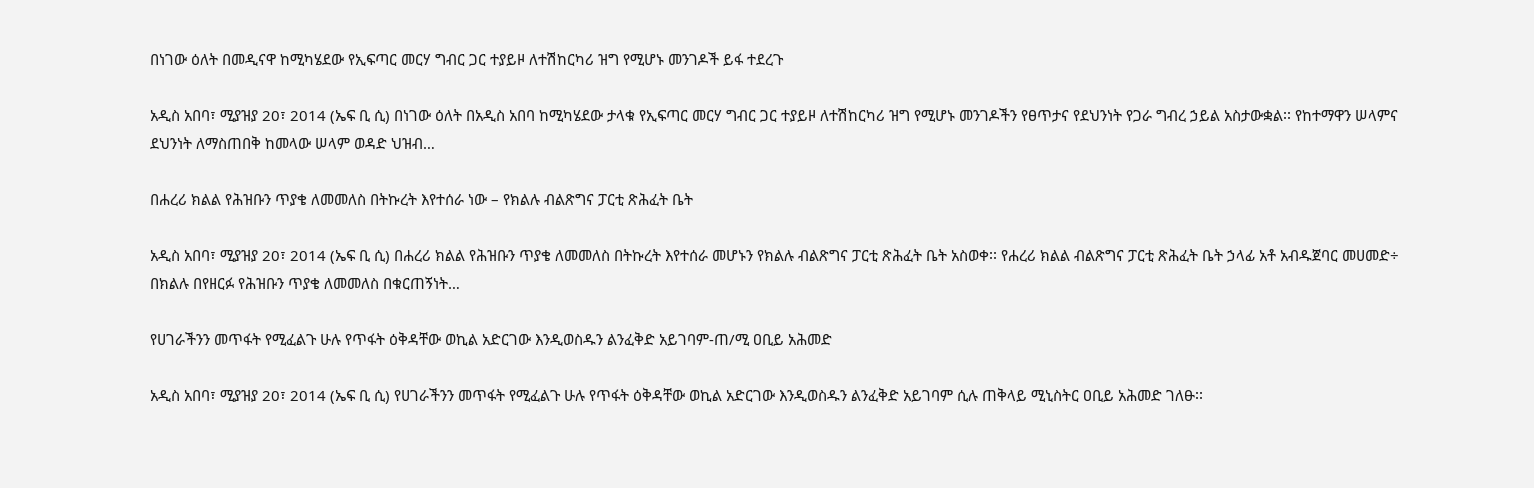በነገው ዕለት በመዲናዋ ከሚካሄደው የኢፍጣር መርሃ ግብር ጋር ተያይዞ ለተሽከርካሪ ዝግ የሚሆኑ መንገዶች ይፋ ተደረጉ

አዲስ አበባ፣ ሚያዝያ 20፣ 2014 (ኤፍ ቢ ሲ) በነገው ዕለት በአዲስ አበባ ከሚካሄደው ታላቁ የኢፍጣር መርሃ ግብር ጋር ተያይዞ ለተሽከርካሪ ዝግ የሚሆኑ መንገዶችን የፀጥታና የደህንነት የጋራ ግብረ ኃይል አስታውቋል፡፡ የከተማዋን ሠላምና ደህንነት ለማስጠበቅ ከመላው ሠላም ወዳድ ህዝብ…

በሐረሪ ክልል የሕዝቡን ጥያቄ ለመመለስ በትኩረት እየተሰራ ነው – የክልሉ ብልጽግና ፓርቲ ጽሕፈት ቤት

አዲስ አበባ፣ ሚያዝያ 20፣ 2014 (ኤፍ ቢ ሲ) በሐረሪ ክልል የሕዝቡን ጥያቄ ለመመለስ በትኩረት እየተሰራ መሆኑን የክልሉ ብልጽግና ፓርቲ ጽሕፈት ቤት አስወቀ፡፡ የሐረሪ ክልል ብልጽግና ፓርቲ ጽሕፈት ቤት ኃላፊ አቶ አብዱጀባር መሀመድ÷ በክልሉ በየዘርፉ የሕዝቡን ጥያቄ ለመመለስ በቁርጠኝነት…

የሀገራችንን መጥፋት የሚፈልጉ ሁሉ የጥፋት ዕቅዳቸው ወኪል አድርገው እንዲወስዱን ልንፈቅድ አይገባም-ጠ/ሚ ዐቢይ አሕመድ

አዲስ አበባ፣ ሚያዝያ 20፣ 2014 (ኤፍ ቢ ሲ) የሀገራችንን መጥፋት የሚፈልጉ ሁሉ የጥፋት ዕቅዳቸው ወኪል አድርገው እንዲወስዱን ልንፈቅድ አይገባም ሲሉ ጠቅላይ ሚኒስትር ዐቢይ አሕመድ ገለፁ፡፡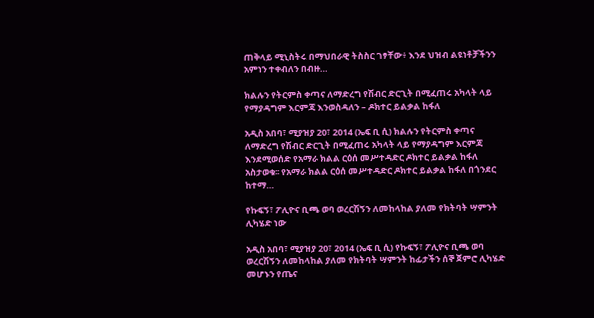ጠቅላይ ሚኒስትሩ በማህበራዊ ትስስር ገፃቸው፥ እንደ ህዝብ ልዩነቶቻችንን አምነን ተቀብለን በብዙ…

ክልሉን የትርምስ ቀጣና ለማድረግ የሽብር ድርጊት በሚፈጠሩ አካላት ላይ የማያዳግም እርምጃ እንወስዳለን – ዶክተር ይልቃል ከፋለ

አዲስ አበባ፣ ሚያዝያ 20፣ 2014 (ኤፍ ቢ ሲ) ክልሉን የትርምስ ቀጣና ለማድረግ የሽብር ድርጊት በሚፈጠሩ አካላት ላይ የማያዳግም እርምጃ እንደሚወሰድ የአማራ ክልል ርዕሰ መሥተዳድር ዶክተር ይልቃል ከፋለ አስታወቁ፡፡ የአማራ ክልል ርዕሰ መሥተዳድር ዶክተር ይልቃል ከፋለ በጎንደር ከተማ…

የኩፍኝ፣ ፖሊዮና ቢጫ ወባ ወረርሽኝን ለመከላከል ያለመ የክትባት ሣምንት ሊካሄድ ነው

አዲስ አበባ፣ ሚያዝያ 20፣ 2014 (ኤፍ ቢ ሲ) የኩፍኝ፣ ፖሊዮና ቢጫ ወባ ወረርሽኝን ለመከላከል ያለመ የክትባት ሣምንት ከፊታችን ሰኞ ጀምሮ ሊካሄድ መሆኑን የጤና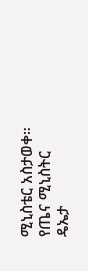ሚኒስቴር አስታወቀ። የጤና ሚኒስትር ዴኤታ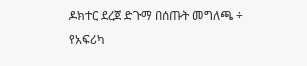ዶክተር ደረጀ ድጉማ በሰጡት መግለጫ ÷ የአፍሪካ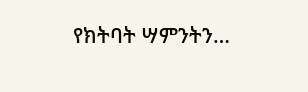የክትባት ሣምንትን…